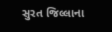સુરત જિલ્લાના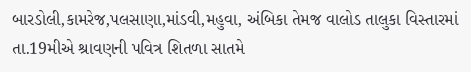બારડોલી,કામરેજ,પલસાણા,માંડવી,મહુવા, અંબિકા તેમજ વાલોડ તાલુકા વિસ્તારમાં તા.19મીએ શ્રાવણની પવિત્ર શિતળા સાતમે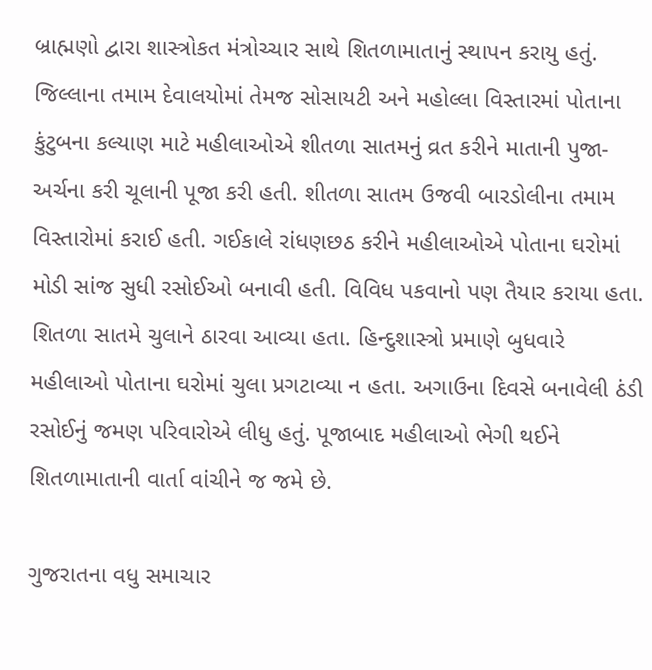બ્રાહ્મણો દ્વારા શાસ્ત્રોકત મંત્રોચ્ચાર સાથે શિતળામાતાનું સ્થાપન કરાયુ હતું. જિલ્લાના તમામ દેવાલયોમાં તેમજ સોસાયટી અને મહોલ્લા વિસ્તારમાં પોતાના કુંટુબના કલ્યાણ માટે મહીલાઓએ શીતળા સાતમનું વ્રત કરીને માતાની પુજા-અર્ચના કરી ચૂલાની પૂજા કરી હતી. શીતળા સાતમ ઉજવી બારડોલીના તમામ વિસ્તારોમાં કરાઈ હતી. ગઈકાલે રાંધણછઠ કરીને મહીલાઓએ પોતાના ઘરોમાં મોડી સાંજ સુધી રસોઈઓ બનાવી હતી. વિવિધ પકવાનો પણ તૈયાર કરાયા હતા. શિતળા સાતમે ચુલાને ઠારવા આવ્યા હતા. હિન્દુશાસ્ત્રો પ્રમાણે બુધવારે મહીલાઓ પોતાના ઘરોમાં ચુલા પ્રગટાવ્યા ન હતા. અગાઉના દિવસે બનાવેલી ઠંડી રસોઈનું જમણ પરિવારોએ લીધુ હતું. પૂજાબાદ મહીલાઓ ભેગી થઈને શિતળામાતાની વાર્તા વાંચીને જ જમે છે.

ગુજરાતના વધુ સમાચાર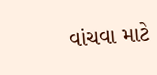વાંચવા માટે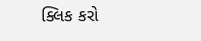ક્લિક કરો